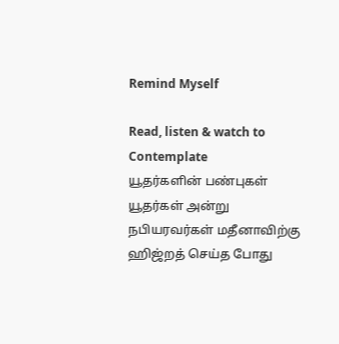Remind Myself

Read, listen & watch to Contemplate
யூதர்களின் பண்புகள்
யூதர்கள் அன்று
நபியரவர்கள் மதீனாவிற்கு ஹிஜ்றத் செய்த போது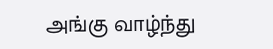அங்கு வாழ்ந்து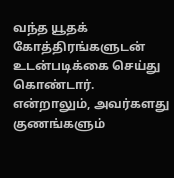வந்த யூதக் கோத்திரங்களுடன் உடன்படிக்கை செய்து கொண்டார். என்றாலும், அவர்களது குணங்களும்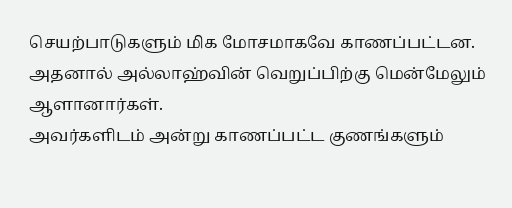செயற்பாடுகளும் மிக மோசமாகவே காணப்பட்டன. அதனால் அல்லாஹ்வின் வெறுப்பிற்கு மென்மேலும் ஆளானார்கள்.
அவர்களிடம் அன்று காணப்பட்ட குணங்களும்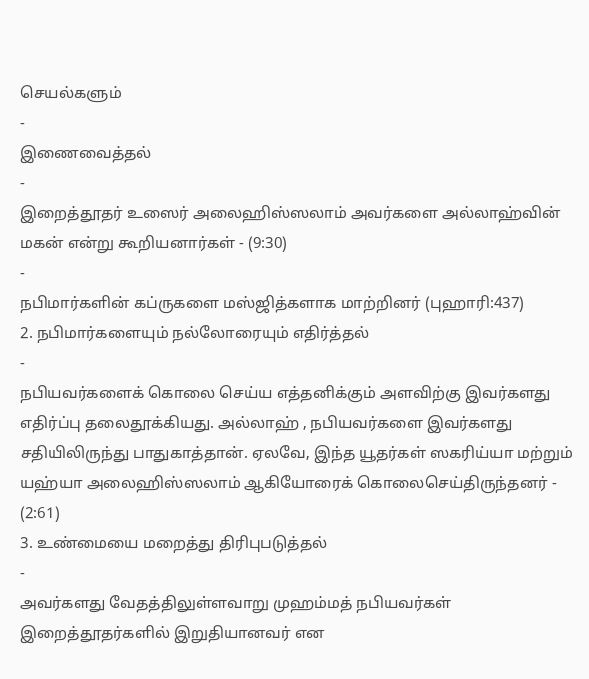செயல்களும்
-
இணைவைத்தல்
-
இறைத்தூதர் உஸைர் அலைஹிஸ்ஸலாம் அவர்களை அல்லாஹ்வின் மகன் என்று கூறியனார்கள் - (9:30)
-
நபிமார்களின் கப்ருகளை மஸ்ஜித்களாக மாற்றினர் (புஹாரி:437)
2. நபிமார்களையும் நல்லோரையும் எதிர்த்தல்
-
நபியவர்களைக் கொலை செய்ய எத்தனிக்கும் அளவிற்கு இவர்களது எதிர்ப்பு தலைதூக்கியது. அல்லாஹ் , நபியவர்களை இவர்களது சதியிலிருந்து பாதுகாத்தான். ஏலவே, இந்த யூதர்கள் ஸகரிய்யா மற்றும் யஹ்யா அலைஹிஸ்ஸலாம் ஆகியோரைக் கொலைசெய்திருந்தனர் - (2:61)
3. உண்மையை மறைத்து திரிபுபடுத்தல்
-
அவர்களது வேதத்திலுள்ளவாறு முஹம்மத் நபியவர்கள் இறைத்தூதர்களில் இறுதியானவர் என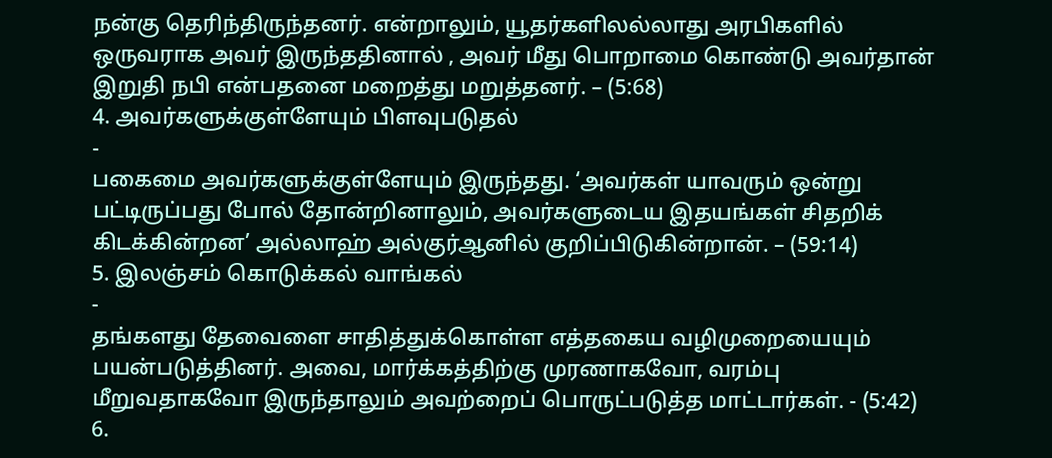நன்கு தெரிந்திருந்தனர். என்றாலும், யூதர்களிலல்லாது அரபிகளில் ஒருவராக அவர் இருந்ததினால் , அவர் மீது பொறாமை கொண்டு அவர்தான் இறுதி நபி என்பதனை மறைத்து மறுத்தனர். – (5:68)
4. அவர்களுக்குள்ளேயும் பிளவுபடுதல்
-
பகைமை அவர்களுக்குள்ளேயும் இருந்தது. ‘அவர்கள் யாவரும் ஒன்று பட்டிருப்பது போல் தோன்றினாலும், அவர்களுடைய இதயங்கள் சிதறிக் கிடக்கின்றன’ அல்லாஹ் அல்குர்ஆனில் குறிப்பிடுகின்றான். – (59:14)
5. இலஞ்சம் கொடுக்கல் வாங்கல்
-
தங்களது தேவைளை சாதித்துக்கொள்ள எத்தகைய வழிமுறையையும் பயன்படுத்தினர். அவை, மார்க்கத்திற்கு முரணாகவோ, வரம்பு மீறுவதாகவோ இருந்தாலும் அவற்றைப் பொருட்படுத்த மாட்டார்கள். - (5:42)
6.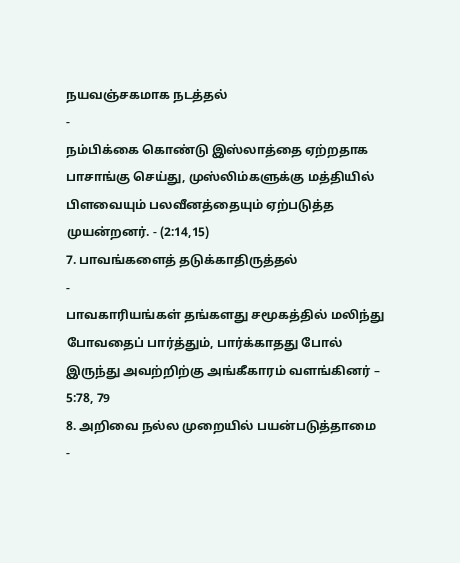நயவஞ்சகமாக நடத்தல்
-
நம்பிக்கை கொண்டு இஸ்லாத்தை ஏற்றதாக பாசாங்கு செய்து, முஸ்லிம்களுக்கு மத்தியில் பிளவையும் பலவீனத்தையும் ஏற்படுத்த முயன்றனர். - (2:14,15)
7. பாவங்களைத் தடுக்காதிருத்தல்
-
பாவகாரியங்கள் தங்களது சமூகத்தில் மலிந்து போவதைப் பார்த்தும், பார்க்காதது போல் இருந்து அவற்றிற்கு அங்கீகாரம் வளங்கினர் – 5:78, 79
8. அறிவை நல்ல முறையில் பயன்படுத்தாமை
-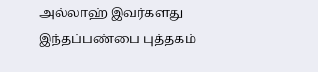அல்லாஹ் இவர்களது இந்தப்பண்பை புத்தகம்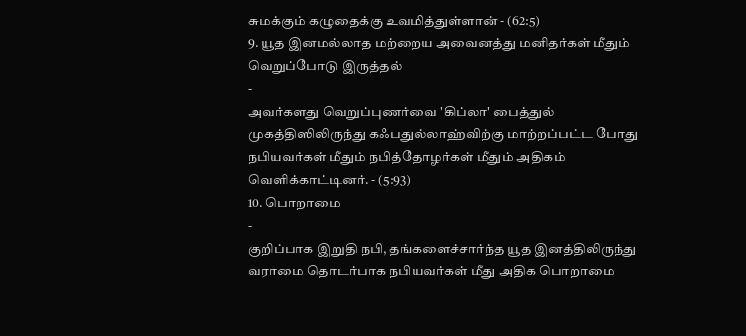சுமக்கும் கழுதைக்கு உவமித்துள்ளான் - (62:5)
9. யூத இனமல்லாத மற்றைய அவைனத்து மனிதர்கள் மீதும் வெறுப்போடு இருத்தல்
-
அவர்களது வெறுப்புணர்வை 'கிப்லா' பைத்துல் முகத்திஸிலிருந்து கஃபதுல்லாஹ்விற்கு மாற்றப்பட்ட போது நபியவர்கள் மீதும் நபித்தோழர்கள் மீதும் அதிகம் வெளிக்காட்டினர். - (5:93)
10. பொறாமை
-
குறிப்பாக இறுதி நபி, தங்களைச்சார்ந்த யூத இனத்திலிருந்து வராமை தொடர்பாக நபியவர்கள் மீது அதிக பொறாமை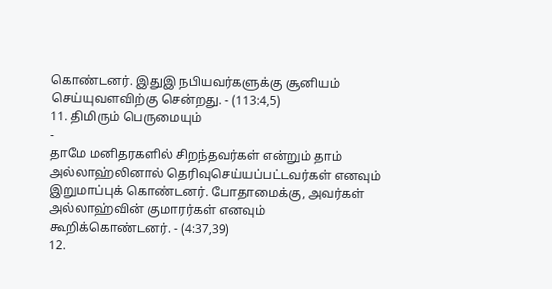கொண்டனர். இதுஇ நபியவர்களுக்கு சூனியம் செய்யுவளவிற்கு சென்றது. - (113:4,5)
11. திமிரும் பெருமையும்
-
தாமே மனிதரகளில் சிறந்தவர்கள் என்றும் தாம் அல்லாஹ்லினால் தெரிவுசெய்யப்பட்டவர்கள் எனவும் இறுமாப்புக் கொண்டனர். போதாமைக்கு, அவர்கள் அல்லாஹ்வின் குமாரர்கள் எனவும் கூறிக்கொண்டனர். - (4:37,39)
12.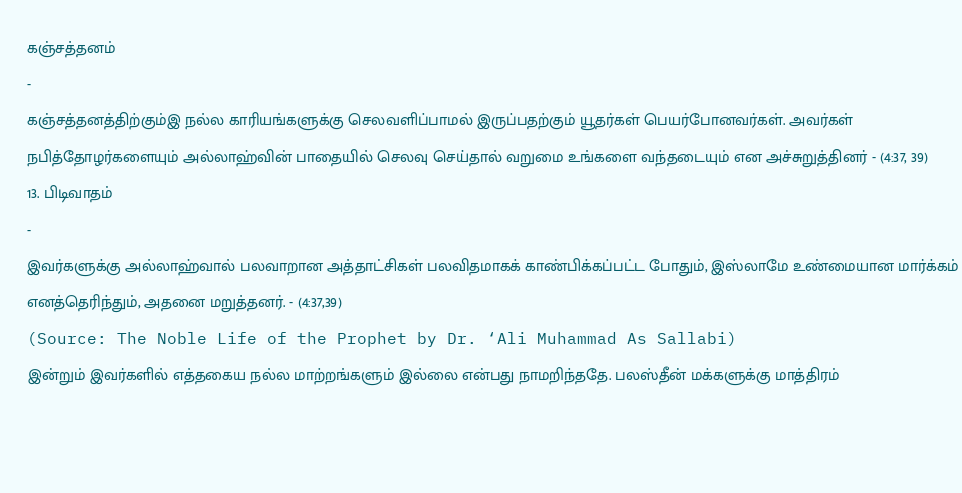கஞ்சத்தனம்
-
கஞ்சத்தனத்திற்கும்இ நல்ல காரியங்களுக்கு செலவளிப்பாமல் இருப்பதற்கும் யூதர்கள் பெயர்போனவர்கள். அவர்கள் நபித்தோழர்களையும் அல்லாஹ்வின் பாதையில் செலவு செய்தால் வறுமை உங்களை வந்தடையும் என அச்சுறுத்தினர் - (4:37, 39)
13. பிடிவாதம்
-
இவர்களுக்கு அல்லாஹ்வால் பலவாறான அத்தாட்சிகள் பலவிதமாகக் காண்பிக்கப்பட்ட போதும், இஸ்லாமே உண்மையான மார்க்கம் எனத்தெரிந்தும், அதனை மறுத்தனர். - (4:37,39)
(Source: The Noble Life of the Prophet by Dr. ‘Ali Muhammad As Sallabi)
இன்றும் இவர்களில் எத்தகைய நல்ல மாற்றங்களும் இல்லை என்பது நாமறிந்ததே. பலஸ்தீன் மக்களுக்கு மாத்திரம்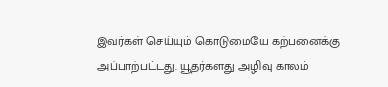இவர்கள் செய்யும் கொடுமையே கற்பனைக்கு அப்பாற்பட்டது. யூதர்களது அழிவு காலம்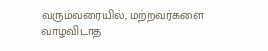வரும்வரையில், மற்றவர்களை வாழவிடாத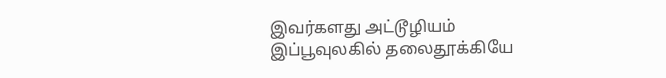இவர்களது அட்டூழியம் இப்பூவுலகில் தலைதூக்கியே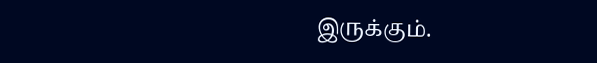இருக்கும்.